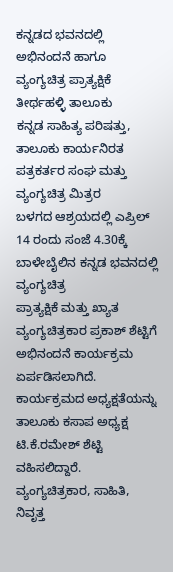ಕನ್ನಡದ ಭವನದಲ್ಲಿ ಅಭಿನಂದನೆ ಹಾಗೂ ವ್ಯಂಗ್ಯಚಿತ್ರ ಪ್ರಾತ್ಯಕ್ಷಿಕೆ
ತೀರ್ಥಹಳ್ಳಿ ತಾಲೂಕು
ಕನ್ನಡ ಸಾಹಿತ್ಯ ಪರಿಷತ್ತು, ತಾಲೂಕು ಕಾರ್ಯನಿರತ ಪತ್ರಕರ್ತರ ಸಂಘ ಮತ್ತು ವ್ಯಂಗ್ಯಚಿತ್ರ ಮಿತ್ರರ
ಬಳಗದ ಆಶ್ರಯದಲ್ಲಿ ಎಪ್ರಿಲ್ 14 ರಂದು ಸಂಜೆ 4.30ಕ್ಕೆ ಬಾಳೇಬೈಲಿನ ಕನ್ನಡ ಭವನದಲ್ಲಿ ವ್ಯಂಗ್ಯಚಿತ್ರ
ಪ್ರಾತ್ಯಕ್ಷಿಕೆ ಮತ್ತು ಖ್ಯಾತ ವ್ಯಂಗ್ಯಚಿತ್ರಕಾರ ಪ್ರಕಾಶ್ ಶೆಟ್ಟಿಗೆ ಅಭಿನಂದನೆ ಕಾರ್ಯಕ್ರಮ ಏರ್ಪಡಿಸಲಾಗಿದೆ.
ಕಾರ್ಯಕ್ರಮದ ಅಧ್ಯಕ್ಷತೆಯನ್ನು
ತಾಲೂಕು ಕಸಾಪ ಅಧ್ಯಕ್ಷ ಟಿ.ಕೆ.ರಮೇಶ್ ಶೆಟ್ಟಿ ವಹಿಸಲಿದ್ದಾರೆ. ವ್ಯಂಗ್ಯಚಿತ್ರಕಾರ, ಸಾಹಿತಿ, ನಿವೃತ್ತ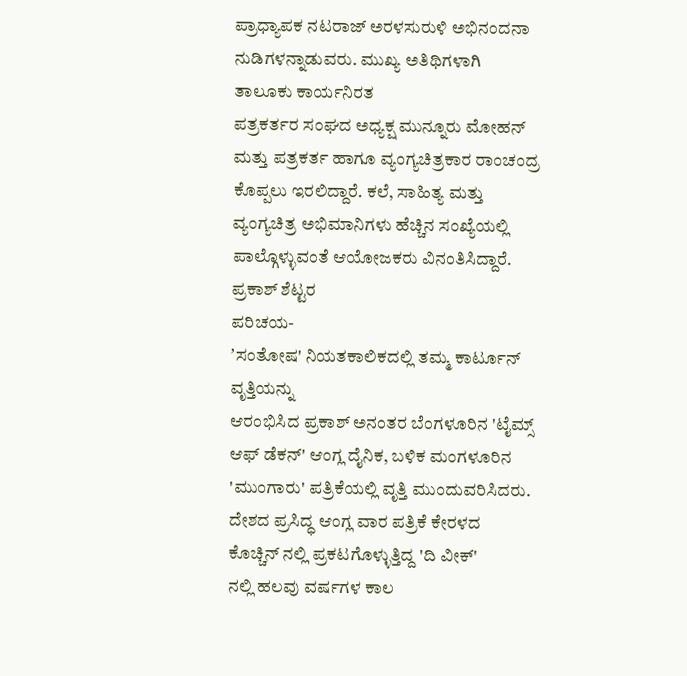ಪ್ರಾಧ್ಯಾಪಕ ನಟರಾಜ್ ಅರಳಸುರುಳಿ ಅಭಿನಂದನಾ ನುಡಿಗಳನ್ನಾಡುವರು. ಮುಖ್ಯ ಅತಿಥಿಗಳಾಗಿ ತಾಲೂಕು ಕಾರ್ಯನಿರತ
ಪತ್ರಕರ್ತರ ಸಂಘದ ಅಧ್ಯಕ್ಷ ಮುನ್ನೂರು ಮೋಹನ್ ಮತ್ತು ಪತ್ರಕರ್ತ ಹಾಗೂ ವ್ಯಂಗ್ಯಚಿತ್ರಕಾರ ರಾಂಚಂದ್ರ
ಕೊಪ್ಪಲು ಇರಲಿದ್ದಾರೆ. ಕಲೆ, ಸಾಹಿತ್ಯ ಮತ್ತು ವ್ಯಂಗ್ಯಚಿತ್ರ ಅಭಿಮಾನಿಗಳು ಹೆಚ್ಚಿನ ಸಂಖ್ಯೆಯಲ್ಲಿ
ಪಾಲ್ಗೊಳ್ಳುವಂತೆ ಆಯೋಜಕರು ವಿನಂತಿಸಿದ್ದಾರೆ.
ಪ್ರಕಾಶ್ ಶೆಟ್ಟರ
ಪರಿಚಯ-
ʼಸಂತೋಷ' ನಿಯತಕಾಲಿಕದಲ್ಲಿ ತಮ್ಮ ಕಾರ್ಟೂನ್ ವೃತ್ತಿಯನ್ನು
ಆರಂಭಿಸಿದ ಪ್ರಕಾಶ್ ಅನಂತರ ಬೆಂಗಳೂರಿನ 'ಟೈಮ್ಸ್ ಆಫ್ ಡೆಕನ್' ಆಂಗ್ಲ ದೈನಿಕ, ಬಳಿಕ ಮಂಗಳೂರಿನ
'ಮುಂಗಾರು' ಪತ್ರಿಕೆಯಲ್ಲಿ ವೃತ್ತಿ ಮುಂದುವರಿಸಿದರು. ದೇಶದ ಪ್ರಸಿದ್ಧ ಆಂಗ್ಲ ವಾರ ಪತ್ರಿಕೆ ಕೇರಳದ
ಕೊಚ್ಚಿನ್ ನಲ್ಲಿ ಪ್ರಕಟಗೊಳ್ಳುತ್ತಿದ್ದ 'ದಿ ವೀಕ್'
ನಲ್ಲಿ ಹಲವು ವರ್ಷಗಳ ಕಾಲ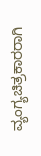ವ್ಯಂಗ್ಯಚಿತ್ರಕಾರರಾಗಿ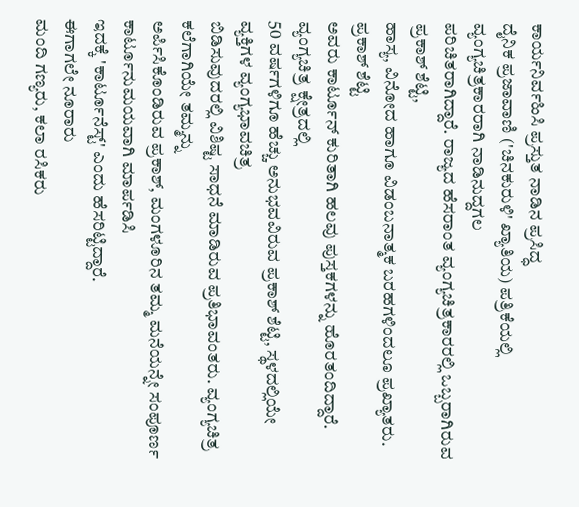ಕಾರ್ಯನಿರ್ವಹಿಸಿ ಪ್ರಸ್ತುತ ನಾಡಿನ ಪ್ರಸಿದ್ಧ
ದೈನಿಕ ಪ್ರಜಾವಾಣಿ ('ಚಿನಕುರುಳಿ' ಖ್ಯಾತಿಯ) ಪತ್ರಿಕೆಯಲ್ಲಿ ವ್ಯಂಗ್ಯಚಿತ್ರಕಾರರಾಗಿ ನಾಡಿನುದ್ದಗಲ
ಪರಿಚಿತರಾಗಿದ್ದಾರೆ. ರಾಜ್ಯದ ಹೆಸರಾಂತ ವ್ಯಂಗ್ಯಚಿತ್ರಕಾರರಲ್ಲಿ ಒಬ್ಬರಾಗಿರುವ ಪ್ರಕಾಶ್ ಶೆಟ್ಟಿ,
ಹಾಸ್ಯ, ವಿನೋದ ಹಾಗೂ ವಿಡಂಬನಾತ್ಮಕ ಬರಹಗಳಿಂದಲೂ ಪ್ರಖ್ಯಾತರು.
ಪ್ರಕಾಶ್ ಶೆಟ್ಟಿ
ಅವರು ಕಾರ್ಟೂನ್ ಕುರಿತಾಗಿ ಹಲವು ಪುಸ್ತಕಗಳನ್ನು ಹೊರತಂದಿದ್ದಾರೆ. ವ್ಯಂಗ್ಯಚಿತ್ರ ಕ್ಷೇತ್ರದಲ್ಲಿ
50 ವರ್ಷಗಳಿಗೂ ಹೆಚ್ಚು ಅನುಭವವಿರುವ ಪ್ರಕಾಶ್ ಶೆಟ್ಟಿ, ಸ್ಥಳದಲ್ಲಿಯೇ ವ್ಯಕ್ತಿಗಳ ವ್ಯಂಗ್ಯಭಾವಚಿತ್ರ
ಬಿಡಿಸುವುದರಲ್ಲಿ ವಿಶಿಷ್ಟ ಸಾಧನೆ ಮಾಡಿರುವ ಪ್ರತಿಭಾವಂತರು. ವ್ಯಂಗ್ಯಚಿತ್ರ ಕಲೆಗಾಗಿಯೇ ತಮ್ಮನ್ನು
ಅರ್ಪಿಸಿಕೊಂಡಿರುವ ಪ್ರಕಾಶ್, ಮಂಗಳೂರಿನ ತಮ್ಮ ಮನೆಯನ್ನೇ ಸಂಪೂರ್ಣ ಕಾರ್ಟೂನುಮಯವಾಗಿ ಮಾರ್ಪಡಿಸಿ
ಇದಕ್ಕೆ 'ಕಾರ್ಟೂನೆಸ್ಟ್' ಎಂದು ಹೆಸರಿಟ್ಟಿದ್ದಾರೆ.
ಈಗಾಗಲೇ ನೂರಾರು
ಮಂದಿ ಗಣ್ಯರು, ಕಲಾ ರಸಿಕರು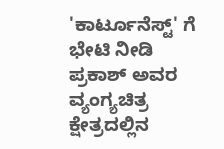'ಕಾರ್ಟೂನೆಸ್ಟ್' ಗೆ ಭೇಟಿ ನೀಡಿ ಪ್ರಕಾಶ್ ಅವರ ವ್ಯಂಗ್ಯಚಿತ್ರ ಕ್ಷೇತ್ರದಲ್ಲಿನ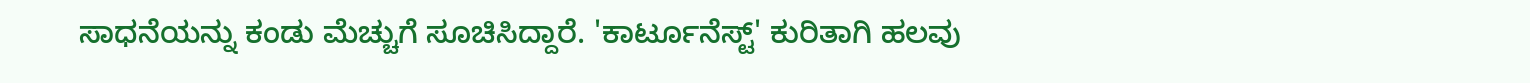ಸಾಧನೆಯನ್ನು ಕಂಡು ಮೆಚ್ಚುಗೆ ಸೂಚಿಸಿದ್ದಾರೆ. 'ಕಾರ್ಟೂನೆಸ್ಟ್' ಕುರಿತಾಗಿ ಹಲವು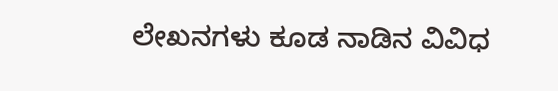ಲೇಖನಗಳು ಕೂಡ ನಾಡಿನ ವಿವಿಧ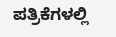ಪತ್ರಿಕೆಗಳಲ್ಲಿ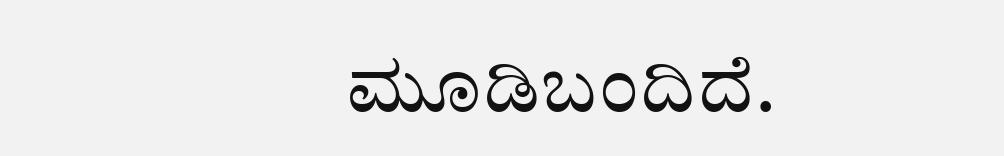ಮೂಡಿಬಂದಿದೆ.